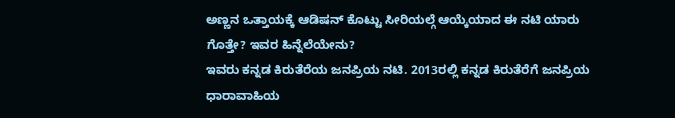ಅಣ್ಣನ ಒತ್ತಾಯಕ್ಕೆ ಆಡಿಷನ್ ಕೊಟ್ಟು ಸೀರಿಯಲ್ಗೆ ಆಯ್ಕೆಯಾದ ಈ ನಟಿ ಯಾರು ಗೊತ್ತೇ? ಇವರ ಹಿನ್ನೆಲೆಯೇನು?
ಇವರು ಕನ್ನಡ ಕಿರುತೆರೆಯ ಜನಪ್ರಿಯ ನಟಿ. 2013ರಲ್ಲಿ ಕನ್ನಡ ಕಿರುತೆರೆಗೆ ಜನಪ್ರಿಯ ಧಾರಾವಾಹಿಯ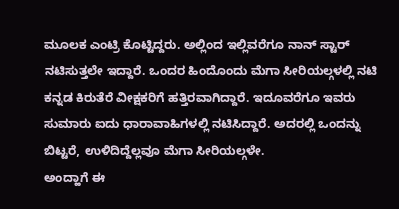ಮೂಲಕ ಎಂಟ್ರಿ ಕೊಟ್ಟಿದ್ದರು. ಅಲ್ಲಿಂದ ಇಲ್ಲಿವರೆಗೂ ನಾನ್ ಸ್ಟಾರ್ ನಟಿಸುತ್ತಲೇ ಇದ್ದಾರೆ. ಒಂದರ ಹಿಂದೊಂದು ಮೆಗಾ ಸೀರಿಯಲ್ಗಳಲ್ಲಿ ನಟಿ ಕನ್ನಡ ಕಿರುತೆರೆ ವೀಕ್ಷಕರಿಗೆ ಹತ್ತಿರವಾಗಿದ್ದಾರೆ. ಇದೂವರೆಗೂ ಇವರು ಸುಮಾರು ಐದು ಧಾರಾವಾಹಿಗಳಲ್ಲಿ ನಟಿಸಿದ್ದಾರೆ. ಅದರಲ್ಲಿ ಒಂದನ್ನು ಬಿಟ್ಟರೆ, ಉಳಿದಿದ್ದೆಲ್ಲವೂ ಮೆಗಾ ಸೀರಿಯಲ್ಗಳೇ.
ಅಂದ್ಹಾಗೆ ಈ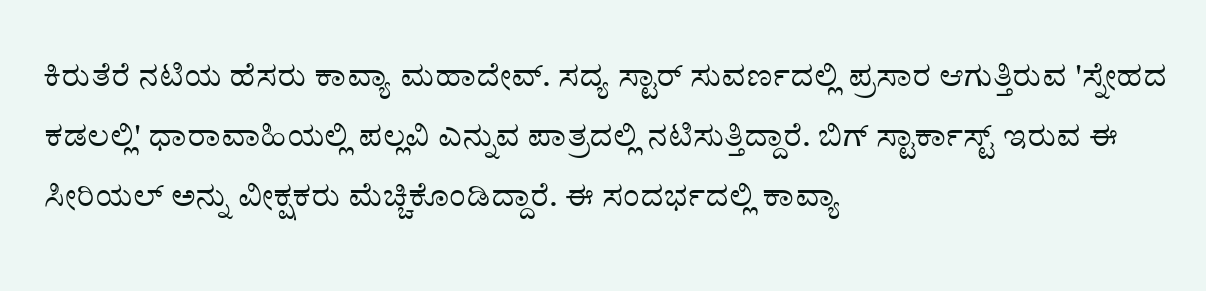ಕಿರುತೆರೆ ನಟಿಯ ಹೆಸರು ಕಾವ್ಯಾ ಮಹಾದೇವ್. ಸದ್ಯ ಸ್ಟಾರ್ ಸುವರ್ಣದಲ್ಲಿ ಪ್ರಸಾರ ಆಗುತ್ತಿರುವ 'ಸ್ನೇಹದ ಕಡಲಲ್ಲಿ' ಧಾರಾವಾಹಿಯಲ್ಲಿ ಪಲ್ಲವಿ ಎನ್ನುವ ಪಾತ್ರದಲ್ಲಿ ನಟಿಸುತ್ತಿದ್ದಾರೆ. ಬಿಗ್ ಸ್ಟಾರ್ಕಾಸ್ಟ್ ಇರುವ ಈ ಸೀರಿಯಲ್ ಅನ್ನು ವೀಕ್ಷಕರು ಮೆಚ್ಚಿಕೊಂಡಿದ್ದಾರೆ. ಈ ಸಂದರ್ಭದಲ್ಲಿ ಕಾವ್ಯಾ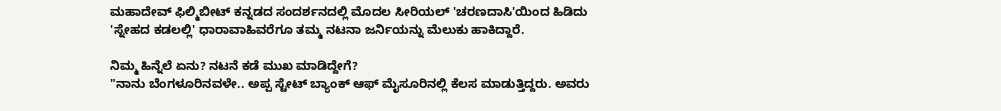ಮಹಾದೇವ್ ಫಿಲ್ಮಿಬೀಟ್ ಕನ್ನಡದ ಸಂದರ್ಶನದಲ್ಲಿ ಮೊದಲ ಸೀರಿಯಲ್ 'ಚರಣದಾಸಿ'ಯಿಂದ ಹಿಡಿದು 'ಸ್ನೇಹದ ಕಡಲಲ್ಲಿ' ಧಾರಾವಾಹಿವರೆಗೂ ತಮ್ಮ ನಟನಾ ಜರ್ನಿಯನ್ನು ಮೆಲುಕು ಹಾಕಿದ್ದಾರೆ.

ನಿಮ್ಮ ಹಿನ್ನೆಲೆ ಏನು? ನಟನೆ ಕಡೆ ಮುಖ ಮಾಡಿದ್ದೇಗೆ?
"ನಾನು ಬೆಂಗಳೂರಿನವಳೇ.. ಅಪ್ಪ ಸ್ಟೇಟ್ ಬ್ಯಾಂಕ್ ಆಫ್ ಮೈಸೂರಿನಲ್ಲಿ ಕೆಲಸ ಮಾಡುತ್ತಿದ್ದರು. ಅವರು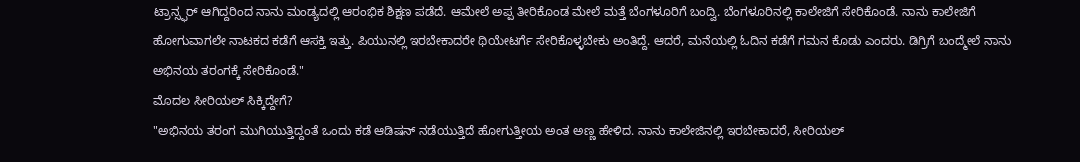ಟ್ರಾನ್ಸ್ಫರ್ ಆಗಿದ್ದರಿಂದ ನಾನು ಮಂಡ್ಯದಲ್ಲಿ ಆರಂಭಿಕ ಶಿಕ್ಷಣ ಪಡೆದೆ. ಆಮೇಲೆ ಅಪ್ಪ ತೀರಿಕೊಂಡ ಮೇಲೆ ಮತ್ತೆ ಬೆಂಗಳೂರಿಗೆ ಬಂದ್ವಿ. ಬೆಂಗಳೂರಿನಲ್ಲಿ ಕಾಲೇಜಿಗೆ ಸೇರಿಕೊಂಡೆ. ನಾನು ಕಾಲೇಜಿಗೆ ಹೋಗುವಾಗಲೇ ನಾಟಕದ ಕಡೆಗೆ ಆಸಕ್ತಿ ಇತ್ತು. ಪಿಯುನಲ್ಲಿ ಇರಬೇಕಾದರೇ ಥಿಯೇಟರ್ಗೆ ಸೇರಿಕೊಳ್ಳಬೇಕು ಅಂತಿದ್ದೆ. ಆದರೆ, ಮನೆಯಲ್ಲಿ ಓದಿನ ಕಡೆಗೆ ಗಮನ ಕೊಡು ಎಂದರು. ಡಿಗ್ರಿಗೆ ಬಂದ್ಮೇಲೆ ನಾನು ಅಭಿನಯ ತರಂಗಕ್ಕೆ ಸೇರಿಕೊಂಡೆ."
ಮೊದಲ ಸೀರಿಯಲ್ ಸಿಕ್ಕಿದ್ದೇಗೆ?
"ಅಭಿನಯ ತರಂಗ ಮುಗಿಯುತ್ತಿದ್ದಂತೆ ಒಂದು ಕಡೆ ಆಡಿಷನ್ ನಡೆಯುತ್ತಿದೆ ಹೋಗುತ್ತೀಯ ಅಂತ ಅಣ್ಣ ಹೇಳಿದ. ನಾನು ಕಾಲೇಜಿನಲ್ಲಿ ಇರಬೇಕಾದರೆ, ಸೀರಿಯಲ್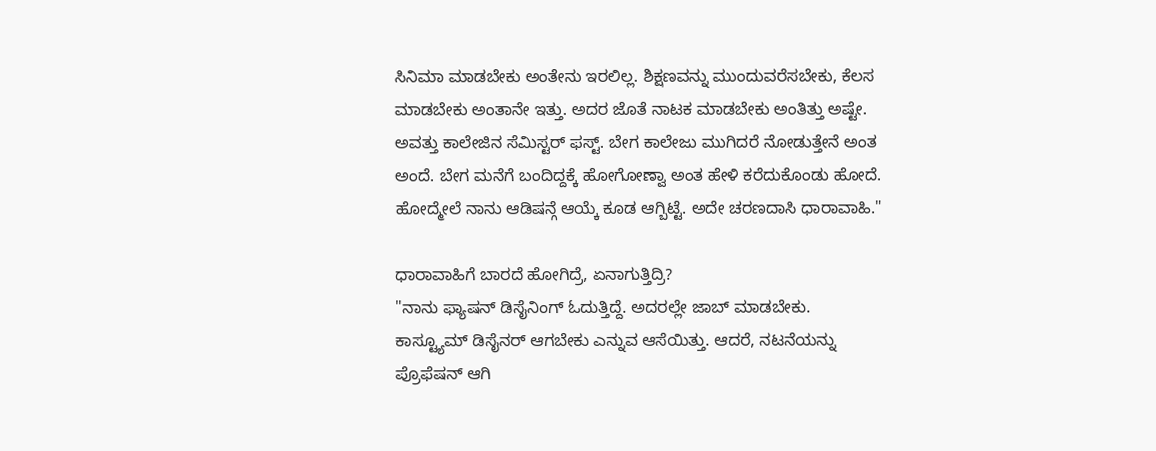ಸಿನಿಮಾ ಮಾಡಬೇಕು ಅಂತೇನು ಇರಲಿಲ್ಲ. ಶಿಕ್ಷಣವನ್ನು ಮುಂದುವರೆಸಬೇಕು, ಕೆಲಸ ಮಾಡಬೇಕು ಅಂತಾನೇ ಇತ್ತು. ಅದರ ಜೊತೆ ನಾಟಕ ಮಾಡಬೇಕು ಅಂತಿತ್ತು ಅಷ್ಟೇ. ಅವತ್ತು ಕಾಲೇಜಿನ ಸೆಮಿಸ್ಟರ್ ಫಸ್ಟ್. ಬೇಗ ಕಾಲೇಜು ಮುಗಿದರೆ ನೋಡುತ್ತೇನೆ ಅಂತ ಅಂದೆ. ಬೇಗ ಮನೆಗೆ ಬಂದಿದ್ದಕ್ಕೆ ಹೋಗೋಣ್ವಾ ಅಂತ ಹೇಳಿ ಕರೆದುಕೊಂಡು ಹೋದೆ. ಹೋದ್ಮೇಲೆ ನಾನು ಆಡಿಷನ್ಗೆ ಆಯ್ಕೆ ಕೂಡ ಆಗ್ಬಿಟ್ಟೆ. ಅದೇ ಚರಣದಾಸಿ ಧಾರಾವಾಹಿ."

ಧಾರಾವಾಹಿಗೆ ಬಾರದೆ ಹೋಗಿದ್ರೆ, ಏನಾಗುತ್ತಿದ್ರಿ?
"ನಾನು ಫ್ಯಾಷನ್ ಡಿಸೈನಿಂಗ್ ಓದುತ್ತಿದ್ದೆ. ಅದರಲ್ಲೇ ಜಾಬ್ ಮಾಡಬೇಕು. ಕಾಸ್ಟ್ಯೂಮ್ ಡಿಸೈನರ್ ಆಗಬೇಕು ಎನ್ನುವ ಆಸೆಯಿತ್ತು. ಆದರೆ, ನಟನೆಯನ್ನು ಪ್ರೊಫೆಷನ್ ಆಗಿ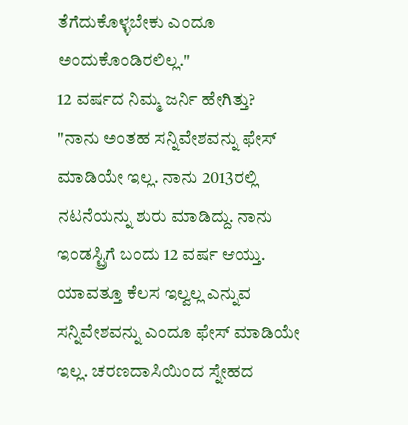ತೆಗೆದುಕೊಳ್ಳಬೇಕು ಎಂದೂ ಅಂದುಕೊಂಡಿರಲಿಲ್ಲ."
12 ವರ್ಷದ ನಿಮ್ಮ ಜರ್ನಿ ಹೇಗಿತ್ತು?
"ನಾನು ಅಂತಹ ಸನ್ನಿವೇಶವನ್ನು ಫೇಸ್ ಮಾಡಿಯೇ ಇಲ್ಲ. ನಾನು 2013ರಲ್ಲಿ ನಟನೆಯನ್ನು ಶುರು ಮಾಡಿದ್ದು. ನಾನು ಇಂಡಸ್ಟ್ರಿಗೆ ಬಂದು 12 ವರ್ಷ ಆಯ್ತು. ಯಾವತ್ತೂ ಕೆಲಸ ಇಲ್ವಲ್ಲ ಎನ್ನುವ ಸನ್ನಿವೇಶವನ್ನು ಎಂದೂ ಫೇಸ್ ಮಾಡಿಯೇ ಇಲ್ಲ. ಚರಣದಾಸಿಯಿಂದ ಸ್ನೇಹದ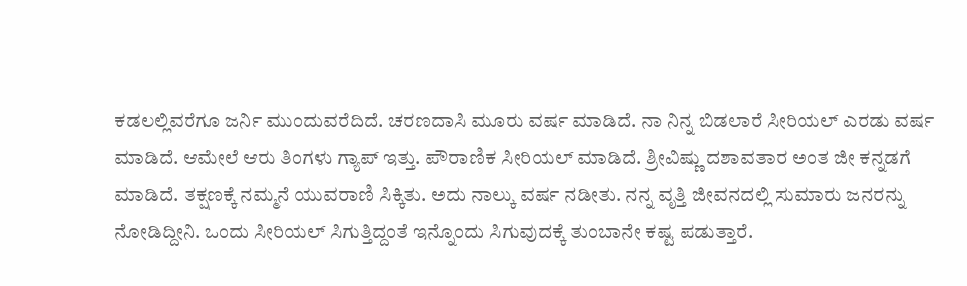ಕಡಲಲ್ಲಿವರೆಗೂ ಜರ್ನಿ ಮುಂದುವರೆದಿದೆ. ಚರಣದಾಸಿ ಮೂರು ವರ್ಷ ಮಾಡಿದೆ. ನಾ ನಿನ್ನ ಬಿಡಲಾರೆ ಸೀರಿಯಲ್ ಎರಡು ವರ್ಷ ಮಾಡಿದೆ. ಆಮೇಲೆ ಆರು ತಿಂಗಳು ಗ್ಯಾಪ್ ಇತ್ತು. ಪೌರಾಣಿಕ ಸೀರಿಯಲ್ ಮಾಡಿದೆ. ಶ್ರೀವಿಷ್ಣು ದಶಾವತಾರ ಅಂತ ಜೀ ಕನ್ನಡಗೆ ಮಾಡಿದೆ. ತಕ್ಷಣಕ್ಕೆ ನಮ್ಮನೆ ಯುವರಾಣಿ ಸಿಕ್ಕಿತು. ಅದು ನಾಲ್ಕು ವರ್ಷ ನಡೀತು. ನನ್ನ ವೃತ್ತಿ ಜೀವನದಲ್ಲಿ ಸುಮಾರು ಜನರನ್ನು ನೋಡಿದ್ದೀನಿ. ಒಂದು ಸೀರಿಯಲ್ ಸಿಗುತ್ತಿದ್ದಂತೆ ಇನ್ನೊಂದು ಸಿಗುವುದಕ್ಕೆ ತುಂಬಾನೇ ಕಷ್ಟ ಪಡುತ್ತಾರೆ.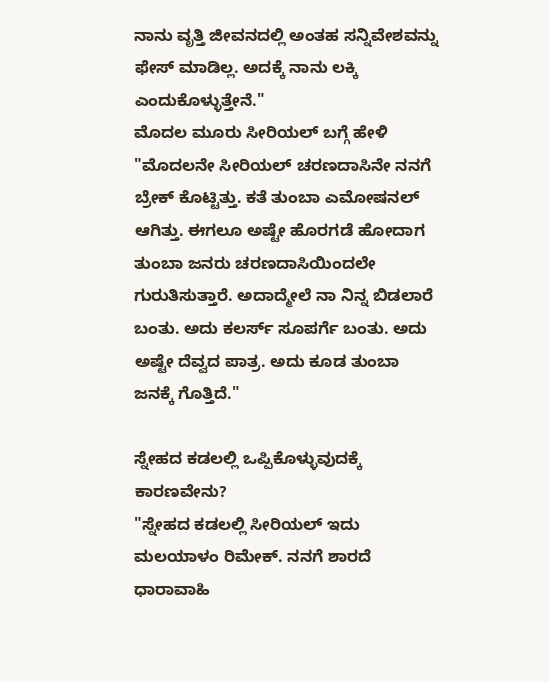ನಾನು ವೃತ್ತಿ ಜೀವನದಲ್ಲಿ ಅಂತಹ ಸನ್ನಿವೇಶವನ್ನು ಫೇಸ್ ಮಾಡಿಲ್ಲ. ಅದಕ್ಕೆ ನಾನು ಲಕ್ಕಿ ಎಂದುಕೊಳ್ಳುತ್ತೇನೆ."
ಮೊದಲ ಮೂರು ಸೀರಿಯಲ್ ಬಗ್ಗೆ ಹೇಳಿ
"ಮೊದಲನೇ ಸೀರಿಯಲ್ ಚರಣದಾಸಿನೇ ನನಗೆ ಬ್ರೇಕ್ ಕೊಟ್ಟಿತ್ತು. ಕತೆ ತುಂಬಾ ಎಮೋಷನಲ್ ಆಗಿತ್ತು. ಈಗಲೂ ಅಷ್ಟೇ ಹೊರಗಡೆ ಹೋದಾಗ ತುಂಬಾ ಜನರು ಚರಣದಾಸಿಯಿಂದಲೇ ಗುರುತಿಸುತ್ತಾರೆ. ಅದಾದ್ಮೇಲೆ ನಾ ನಿನ್ನ ಬಿಡಲಾರೆ ಬಂತು. ಅದು ಕಲರ್ಸ್ ಸೂಪರ್ಗೆ ಬಂತು. ಅದು ಅಷ್ಟೇ ದೆವ್ವದ ಪಾತ್ರ. ಅದು ಕೂಡ ತುಂಬಾ ಜನಕ್ಕೆ ಗೊತ್ತಿದೆ."

ಸ್ನೇಹದ ಕಡಲಲ್ಲಿ ಒಪ್ಪಿಕೊಳ್ಳುವುದಕ್ಕೆ ಕಾರಣವೇನು?
"ಸ್ನೇಹದ ಕಡಲಲ್ಲಿ ಸೀರಿಯಲ್ ಇದು ಮಲಯಾಳಂ ರಿಮೇಕ್. ನನಗೆ ಶಾರದೆ ಧಾರಾವಾಹಿ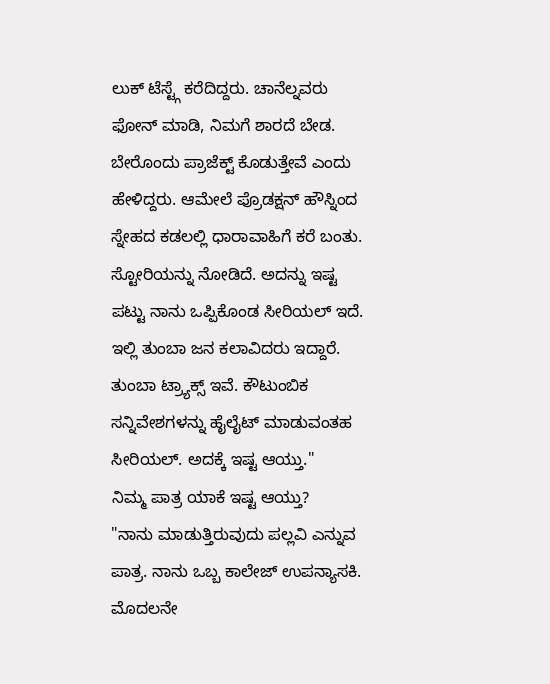ಲುಕ್ ಟೆಸ್ಟ್ಗೆ ಕರೆದಿದ್ದರು. ಚಾನೆಲ್ನವರು ಫೋನ್ ಮಾಡಿ, ನಿಮಗೆ ಶಾರದೆ ಬೇಡ. ಬೇರೊಂದು ಪ್ರಾಜೆಕ್ಟ್ ಕೊಡುತ್ತೇವೆ ಎಂದು ಹೇಳಿದ್ದರು. ಆಮೇಲೆ ಪ್ರೊಡಕ್ಷನ್ ಹೌಸ್ನಿಂದ ಸ್ನೇಹದ ಕಡಲಲ್ಲಿ ಧಾರಾವಾಹಿಗೆ ಕರೆ ಬಂತು. ಸ್ಟೋರಿಯನ್ನು ನೋಡಿದೆ. ಅದನ್ನು ಇಷ್ಟ ಪಟ್ಟು ನಾನು ಒಪ್ಪಿಕೊಂಡ ಸೀರಿಯಲ್ ಇದೆ. ಇಲ್ಲಿ ತುಂಬಾ ಜನ ಕಲಾವಿದರು ಇದ್ದಾರೆ. ತುಂಬಾ ಟ್ರ್ಯಾಕ್ಸ್ ಇವೆ. ಕೌಟುಂಬಿಕ ಸನ್ನಿವೇಶಗಳನ್ನು ಹೈಲೈಟ್ ಮಾಡುವಂತಹ ಸೀರಿಯಲ್. ಅದಕ್ಕೆ ಇಷ್ಟ ಆಯ್ತು."
ನಿಮ್ಮ ಪಾತ್ರ ಯಾಕೆ ಇಷ್ಟ ಆಯ್ತು?
"ನಾನು ಮಾಡುತ್ತಿರುವುದು ಪಲ್ಲವಿ ಎನ್ನುವ ಪಾತ್ರ. ನಾನು ಒಬ್ಬ ಕಾಲೇಜ್ ಉಪನ್ಯಾಸಕಿ. ಮೊದಲನೇ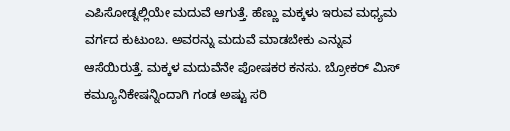ಎಪಿಸೋಡ್ನಲ್ಲಿಯೇ ಮದುವೆ ಆಗುತ್ತೆ. ಹೆಣ್ಣು ಮಕ್ಕಳು ಇರುವ ಮಧ್ಯಮ ವರ್ಗದ ಕುಟುಂಬ. ಅವರನ್ನು ಮದುವೆ ಮಾಡಬೇಕು ಎನ್ನುವ ಆಸೆಯಿರುತ್ತೆ. ಮಕ್ಕಳ ಮದುವೆನೇ ಪೋಷಕರ ಕನಸು. ಬ್ರೋಕರ್ ಮಿಸ್ ಕಮ್ಯೂನಿಕೇಷನ್ನಿಂದಾಗಿ ಗಂಡ ಅಷ್ಟು ಸರಿ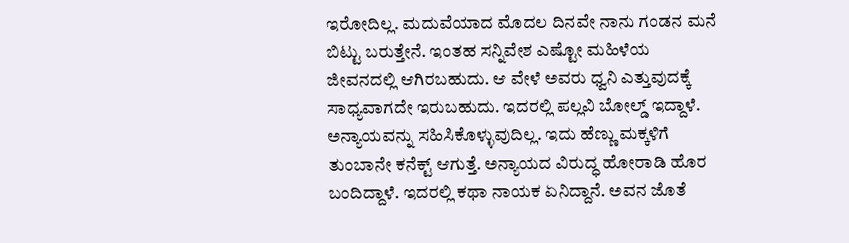ಇರೋದಿಲ್ಲ. ಮದುವೆಯಾದ ಮೊದಲ ದಿನವೇ ನಾನು ಗಂಡನ ಮನೆ ಬಿಟ್ಟು ಬರುತ್ತೇನೆ. ಇಂತಹ ಸನ್ನಿವೇಶ ಎಷ್ಟೋ ಮಹಿಳೆಯ ಜೀವನದಲ್ಲಿ ಆಗಿರಬಹುದು. ಆ ವೇಳೆ ಅವರು ಧ್ವನಿ ಎತ್ತುವುದಕ್ಕೆ ಸಾಧ್ಯವಾಗದೇ ಇರುಬಹುದು. ಇದರಲ್ಲಿ ಪಲ್ಲವಿ ಬೋಲ್ಡ್ ಇದ್ದಾಳೆ. ಅನ್ಯಾಯವನ್ನು ಸಹಿಸಿಕೊಳ್ಳುವುದಿಲ್ಲ. ಇದು ಹೆಣ್ಣು ಮಕ್ಕಳಿಗೆ ತುಂಬಾನೇ ಕನೆಕ್ಟ್ ಆಗುತ್ತೆ. ಅನ್ಯಾಯದ ವಿರುದ್ಧ ಹೋರಾಡಿ ಹೊರ ಬಂದಿದ್ದಾಳೆ. ಇದರಲ್ಲಿ ಕಥಾ ನಾಯಕ ಏನಿದ್ದಾನೆ. ಅವನ ಜೊತೆ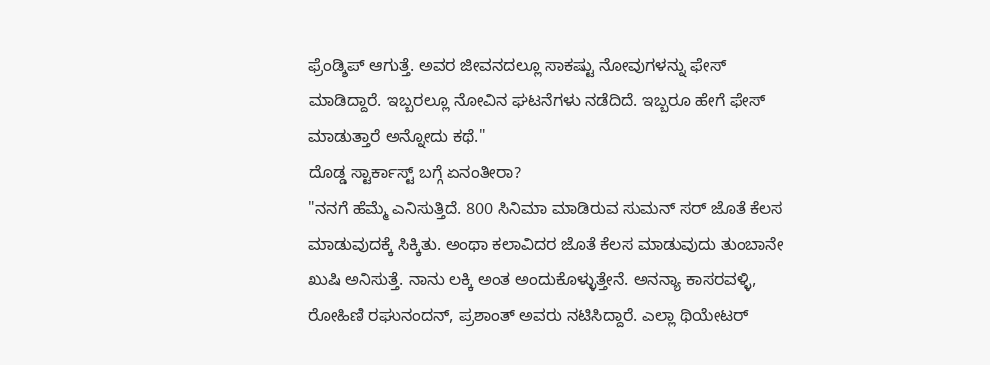ಫ್ರೆಂಡ್ಶಿಪ್ ಆಗುತ್ತೆ. ಅವರ ಜೀವನದಲ್ಲೂ ಸಾಕಷ್ಟು ನೋವುಗಳನ್ನು ಫೇಸ್ ಮಾಡಿದ್ದಾರೆ. ಇಬ್ಬರಲ್ಲೂ ನೋವಿನ ಘಟನೆಗಳು ನಡೆದಿದೆ. ಇಬ್ಬರೂ ಹೇಗೆ ಫೇಸ್ ಮಾಡುತ್ತಾರೆ ಅನ್ನೋದು ಕಥೆ."
ದೊಡ್ಡ ಸ್ಟಾರ್ಕಾಸ್ಟ್ ಬಗ್ಗೆ ಏನಂತೀರಾ?
"ನನಗೆ ಹೆಮ್ಮೆ ಎನಿಸುತ್ತಿದೆ. 800 ಸಿನಿಮಾ ಮಾಡಿರುವ ಸುಮನ್ ಸರ್ ಜೊತೆ ಕೆಲಸ ಮಾಡುವುದಕ್ಕೆ ಸಿಕ್ಕಿತು. ಅಂಥಾ ಕಲಾವಿದರ ಜೊತೆ ಕೆಲಸ ಮಾಡುವುದು ತುಂಬಾನೇ ಖುಷಿ ಅನಿಸುತ್ತೆ. ನಾನು ಲಕ್ಕಿ ಅಂತ ಅಂದುಕೊಳ್ಳುತ್ತೇನೆ. ಅನನ್ಯಾ ಕಾಸರವಳ್ಳಿ, ರೋಹಿಣಿ ರಘುನಂದನ್, ಪ್ರಶಾಂತ್ ಅವರು ನಟಿಸಿದ್ದಾರೆ. ಎಲ್ಲಾ ಥಿಯೇಟರ್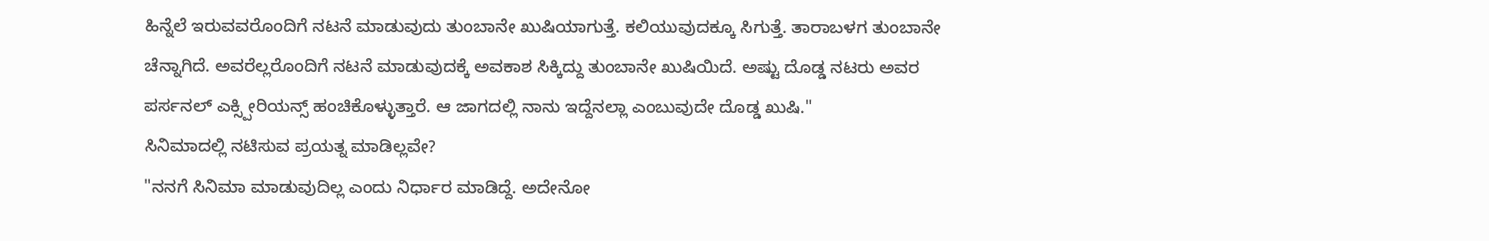ಹಿನ್ನೆಲೆ ಇರುವವರೊಂದಿಗೆ ನಟನೆ ಮಾಡುವುದು ತುಂಬಾನೇ ಖುಷಿಯಾಗುತ್ತೆ. ಕಲಿಯುವುದಕ್ಕೂ ಸಿಗುತ್ತೆ. ತಾರಾಬಳಗ ತುಂಬಾನೇ ಚೆನ್ನಾಗಿದೆ. ಅವರೆಲ್ಲರೊಂದಿಗೆ ನಟನೆ ಮಾಡುವುದಕ್ಕೆ ಅವಕಾಶ ಸಿಕ್ಕಿದ್ದು ತುಂಬಾನೇ ಖುಷಿಯಿದೆ. ಅಷ್ಟು ದೊಡ್ಡ ನಟರು ಅವರ ಪರ್ಸನಲ್ ಎಕ್ಸ್ಪೀರಿಯನ್ಸ್ ಹಂಚಿಕೊಳ್ಳುತ್ತಾರೆ. ಆ ಜಾಗದಲ್ಲಿ ನಾನು ಇದ್ದೆನಲ್ಲಾ ಎಂಬುವುದೇ ದೊಡ್ಡ ಖುಷಿ."
ಸಿನಿಮಾದಲ್ಲಿ ನಟಿಸುವ ಪ್ರಯತ್ನ ಮಾಡಿಲ್ಲವೇ?
"ನನಗೆ ಸಿನಿಮಾ ಮಾಡುವುದಿಲ್ಲ ಎಂದು ನಿರ್ಧಾರ ಮಾಡಿದ್ದೆ. ಅದೇನೋ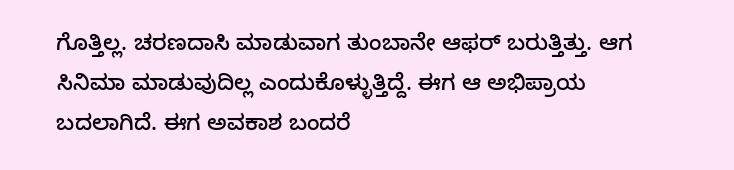ಗೊತ್ತಿಲ್ಲ. ಚರಣದಾಸಿ ಮಾಡುವಾಗ ತುಂಬಾನೇ ಆಫರ್ ಬರುತ್ತಿತ್ತು. ಆಗ ಸಿನಿಮಾ ಮಾಡುವುದಿಲ್ಲ ಎಂದುಕೊಳ್ಳುತ್ತಿದ್ದೆ. ಈಗ ಆ ಅಭಿಪ್ರಾಯ ಬದಲಾಗಿದೆ. ಈಗ ಅವಕಾಶ ಬಂದರೆ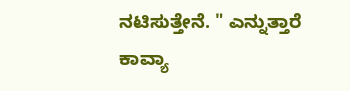ನಟಿಸುತ್ತೇನೆ. " ಎನ್ನುತ್ತಾರೆ ಕಾವ್ಯಾ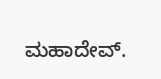ಮಹಾದೇವ್.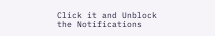Click it and Unblock the Notifications